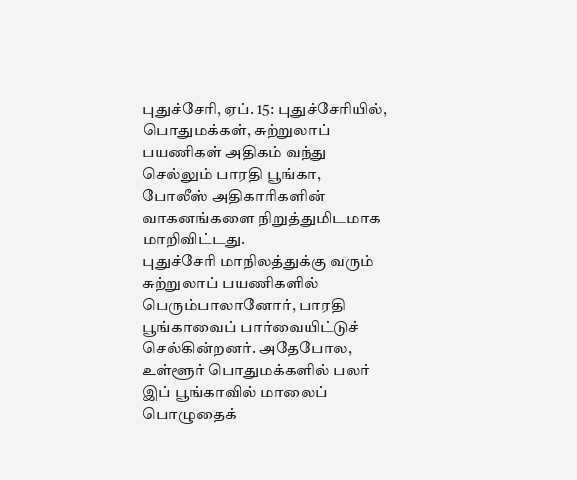புதுச்சேரி, ஏப். 15: புதுச்சேரியில், பொதுமக்கள், சுற்றுலாப் பயணிகள் அதிகம் வந்து செல்லும் பாரதி பூங்கா, போலீஸ் அதிகாரிகளின் வாகனங்களை நிறுத்துமிடமாக மாறிவிட்டது.
புதுச்சேரி மாநிலத்துக்கு வரும் சுற்றுலாப் பயணிகளில் பெரும்பாலானோர், பாரதி பூங்காவைப் பார்வையிட்டுச் செல்கின்றனர். அதேபோல, உள்ளூர் பொதுமக்களில் பலர் இப் பூங்காவில் மாலைப் பொழுதைக்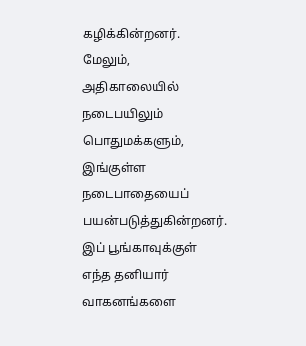கழிக்கின்றனர்.
மேலும், அதிகாலையில் நடைபயிலும் பொதுமக்களும், இங்குள்ள நடைபாதையைப் பயன்படுத்துகின்றனர்.
இப் பூங்காவுக்குள் எந்த தனியார் வாகனங்களை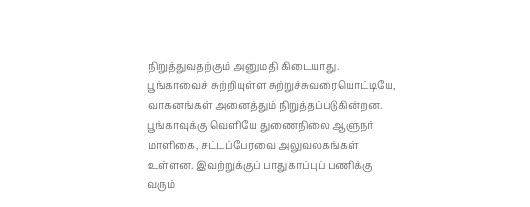நிறுத்துவதற்கும் அனுமதி கிடையாது. பூங்காவைச் சுற்றியுள்ள சுற்றுச்சுவரையொட்டியே, வாகனங்கள் அனைத்தும் நிறுத்தப்படுகின்றன.
பூங்காவுக்கு வெளியே துணைநிலை ஆளுநர் மாளிகை, சட்டப்பேரவை அலுவலகங்கள் உள்ளன. இவற்றுக்குப் பாதுகாப்புப் பணிக்கு வரும்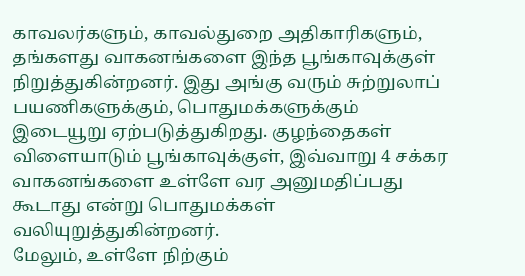காவலர்களும், காவல்துறை அதிகாரிகளும், தங்களது வாகனங்களை இந்த பூங்காவுக்குள் நிறுத்துகின்றனர். இது அங்கு வரும் சுற்றுலாப் பயணிகளுக்கும், பொதுமக்களுக்கும் இடையூறு ஏற்படுத்துகிறது. குழந்தைகள் விளையாடும் பூங்காவுக்குள், இவ்வாறு 4 சக்கர வாகனங்களை உள்ளே வர அனுமதிப்பது கூடாது என்று பொதுமக்கள் வலியுறுத்துகின்றனர்.
மேலும், உள்ளே நிற்கும்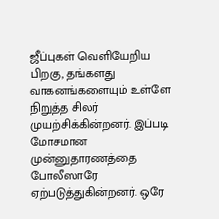ஜீப்புகள் வெளியேறிய பிறகு, தங்களது வாகனங்களையும் உள்ளே நிறுத்த சிலர் முயற்சிக்கின்றனர். இப்படி மோசமான முன்னுதாரணத்தை போலீஸாரே ஏற்படுத்துகின்றனர். ஒரே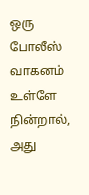ஒரு போலீஸ் வாகனம் உள்ளே நின்றால், அது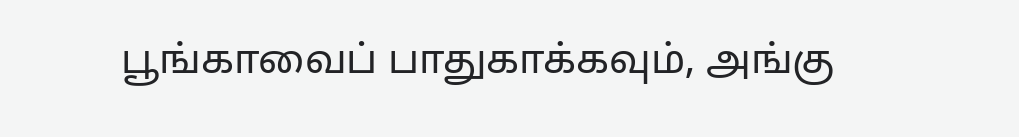பூங்காவைப் பாதுகாக்கவும், அங்கு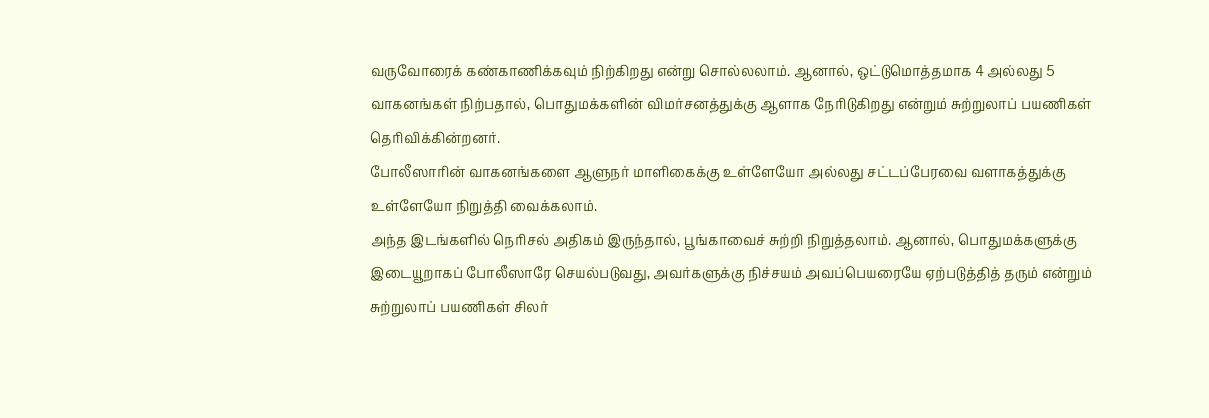வருவோரைக் கண்காணிக்கவும் நிற்கிறது என்று சொல்லலாம். ஆனால், ஒட்டுமொத்தமாக 4 அல்லது 5 வாகனங்கள் நிற்பதால், பொதுமக்களின் விமர்சனத்துக்கு ஆளாக நேரிடுகிறது என்றும் சுற்றுலாப் பயணிகள் தெரிவிக்கின்றனர்.
போலீஸாரின் வாகனங்களை ஆளுநர் மாளிகைக்கு உள்ளேயோ அல்லது சட்டப்பேரவை வளாகத்துக்கு உள்ளேயோ நிறுத்தி வைக்கலாம்.
அந்த இடங்களில் நெரிசல் அதிகம் இருந்தால், பூங்காவைச் சுற்றி நிறுத்தலாம். ஆனால், பொதுமக்களுக்கு இடையூறாகப் போலீஸாரே செயல்படுவது, அவர்களுக்கு நிச்சயம் அவப்பெயரையே ஏற்படுத்தித் தரும் என்றும் சுற்றுலாப் பயணிகள் சிலர்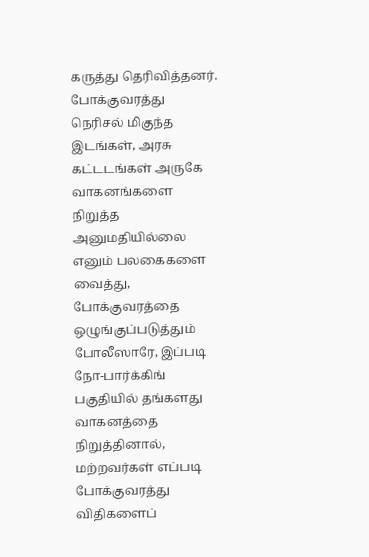கருத்து தெரிவித்தனர்.
போக்குவரத்து நெரிசல் மிகுந்த இடங்கள், அரசு கட்டடங்கள் அருகே வாகனங்களை நிறுத்த அனுமதியில்லை எனும் பலகைகளை வைத்து, போக்குவரத்தை ஒழுங்குப்படுத்தும் போலீஸாரே, இப்படி நோ-பார்க்கிங் பகுதியில் தங்களது வாகனத்தை நிறுத்தினால், மற்றவர்கள் எப்படி போக்குவரத்து விதிகளைப்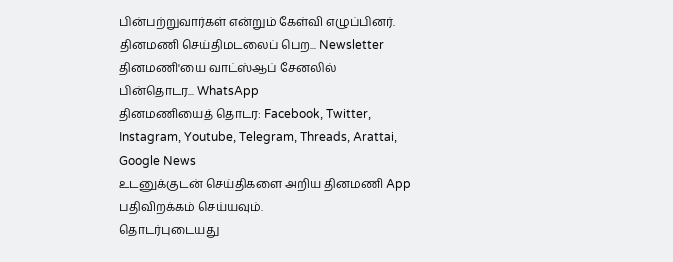பின்பற்றுவார்கள் என்றும் கேள்வி எழுப்பினர்.
தினமணி செய்திமடலைப் பெற... Newsletter
தினமணி'யை வாட்ஸ்ஆப் சேனலில் பின்தொடர... WhatsApp
தினமணியைத் தொடர: Facebook, Twitter, Instagram, Youtube, Telegram, Threads, Arattai, Google News
உடனுக்குடன் செய்திகளை அறிய தினமணி App பதிவிறக்கம் செய்யவும்.
தொடர்புடையது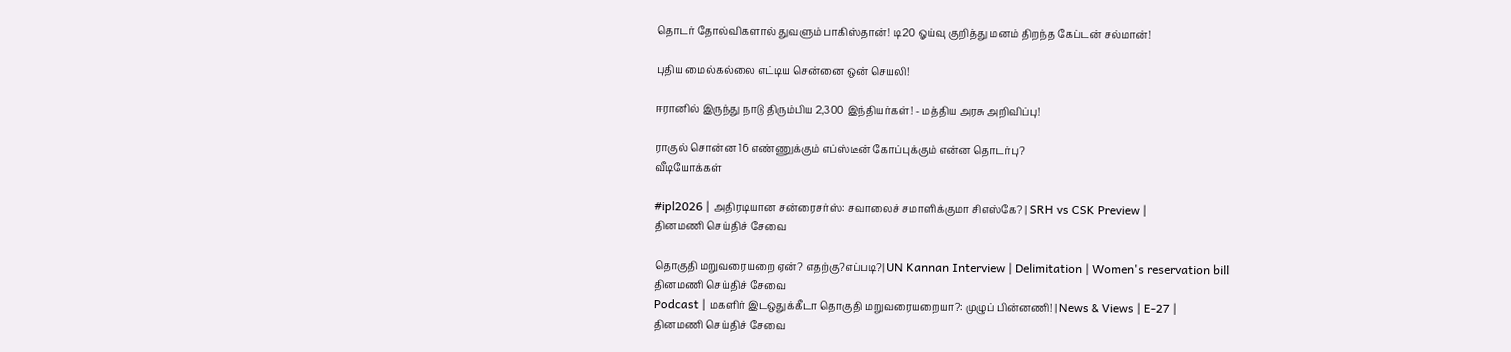தொடர் தோல்விகளால் துவளும் பாகிஸ்தான்! டி20 ஓய்வு குறித்து மனம் திறந்த கேப்டன் சல்மான்!

புதிய மைல்கல்லை எட்டிய சென்னை ஒன் செயலி!

ஈரானில் இருந்து நாடு திரும்பிய 2,300 இந்தியர்கள்! - மத்திய அரசு அறிவிப்பு!

ராகுல் சொன்ன 16 எண்ணுக்கும் எப்ஸ்டீன் கோப்புக்கும் என்ன தொடர்பு?
வீடியோக்கள்

#ipl2026 | அதிரடியான சன்ரைசர்ஸ்: சவாலைச் சமாளிக்குமா சிஎஸ்கே? | SRH vs CSK Preview |
தினமணி செய்திச் சேவை

தொகுதி மறுவரையறை ஏன்? எதற்கு?எப்படி?| UN Kannan Interview | Delimitation | Women's reservation bill
தினமணி செய்திச் சேவை
Podcast | மகளிர் இடஒதுக்கீடா தொகுதி மறுவரையறையா?: முழுப் பின்னணி! | News & Views | E-27 |
தினமணி செய்திச் சேவை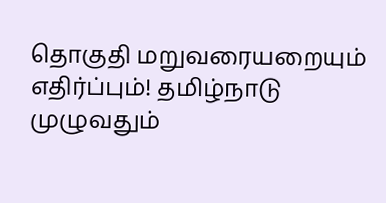தொகுதி மறுவரையறையும் எதிர்ப்பும்! தமிழ்நாடு முழுவதும்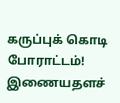கருப்புக் கொடி போராட்டம்!
இணையதளச்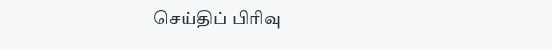செய்திப் பிரிவு